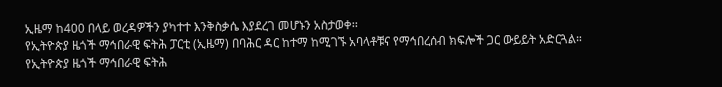ኢዜማ ከ400 በላይ ወረዳዎችን ያካተተ እንቅስቃሴ እያደረገ መሆኑን አስታወቀ፡፡
የኢትዮጵያ ዜጎች ማኅበራዊ ፍትሕ ፓርቲ (ኢዜማ) በባሕር ዳር ከተማ ከሚገኙ አባላቶቹና የማኅበረሰብ ክፍሎች ጋር ውይይት አድርጓል። የኢትዮጵያ ዜጎች ማኅበራዊ ፍትሕ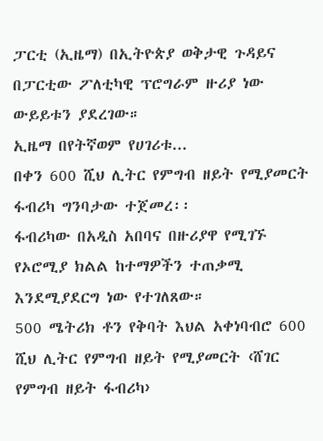ፓርቲ (ኢዜማ) በኢትዮጵያ ወቅታዊ ጉዳይና በፓርቲው ፖለቲካዊ ፕሮግራም ዙሪያ ነው ውይይቱን ያደረገው።
ኢዜማ በየትኛወም የሀገሪቱ...
በቀን 600 ሺህ ሊትር የምግብ ዘይት የሚያመርት ፋብሪካ ግንባታው ተጀመረ፡፡
ፋብሪካው በአዲስ አበባና በዙሪያዋ የሚገኙ የኦሮሚያ ክልል ከተማዎችን ተጠቃሚ እንደሚያደርግ ነው የተገለጸው።
500 ሜትሪክ ቶን የቅባት እህል አቀነባብሮ 600 ሺህ ሊትር የምግብ ዘይት የሚያመርት ‹ሸገር የምግብ ዘይት ፋብሪካ›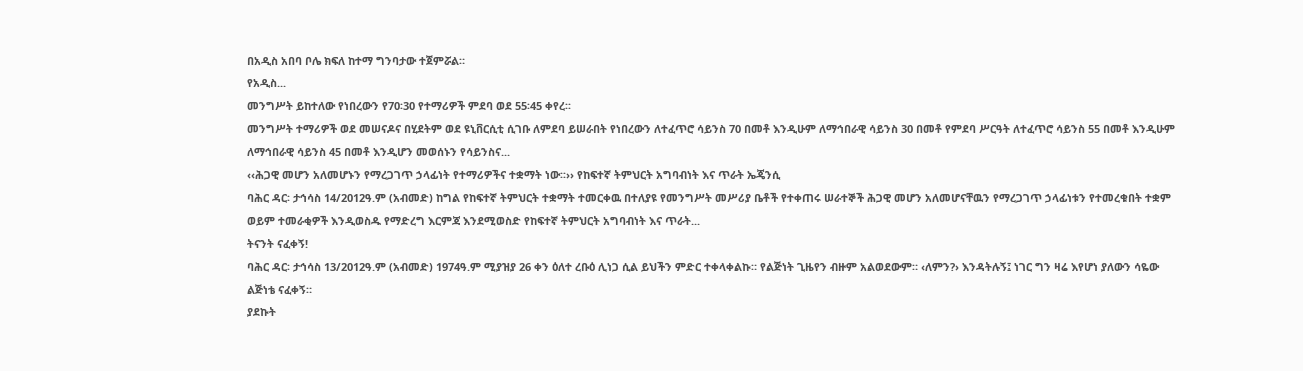በአዲስ አበባ ቦሌ ክፍለ ከተማ ግንባታው ተጀምሯል።
የአዲስ...
መንግሥት ይከተለው የነበረውን የ70፡30 የተማሪዎች ምደባ ወደ 55፡45 ቀየረ፡፡
መንግሥት ተማሪዎች ወደ መሠናዶና በሂደትም ወደ ዩኒቨርሲቲ ሲገቡ ለምደባ ይሠራበት የነበረውን ለተፈጥሮ ሳይንስ 70 በመቶ እንዲሁም ለማኅበራዊ ሳይንስ 30 በመቶ የምደባ ሥርዓት ለተፈጥሮ ሳይንስ 55 በመቶ እንዲሁም ለማኅበራዊ ሳይንስ 45 በመቶ እንዲሆን መወሰኑን የሳይንስና...
‹‹ሕጋዊ መሆን አለመሆኑን የማረጋገጥ ኃላፊነት የተማሪዎችና ተቋማት ነው፡፡›› የከፍተኛ ትምህርት አግባብነት እና ጥራት ኤጄንሲ
ባሕር ዳር፡ ታኅሳስ 14/2012ዓ.ም (አብመድ) ከግል የከፍተኛ ትምህርት ተቋማት ተመርቀዉ በተለያዩ የመንግሥት መሥሪያ ቤቶች የተቀጠሩ ሠራተኞች ሕጋዊ መሆን አለመሆናቸዉን የማረጋገጥ ኃላፊነቱን የተመረቁበት ተቋም ወይም ተመራቂዎች እንዲወስዱ የማድረግ እርምጃ እንደሚወስድ የከፍተኛ ትምህርት አግባብነት እና ጥራት...
ትናንት ናፈቀኝ!
ባሕር ዳር፡ ታኅሳስ 13/2012ዓ.ም (አብመድ) 1974ዓ.ም ሚያዝያ 26 ቀን ዕለተ ረቡዕ ሊነጋ ሲል ይህችን ምድር ተቀላቀልኩ። የልጅነት ጊዜየን ብዙም አልወደውም። ‹ለምን?› እንዳትሉኝ፤ ነገር ግን ዛሬ እየሆነ ያለውን ሳዬው ልጅነቴ ናፈቀኝ።
ያደኩት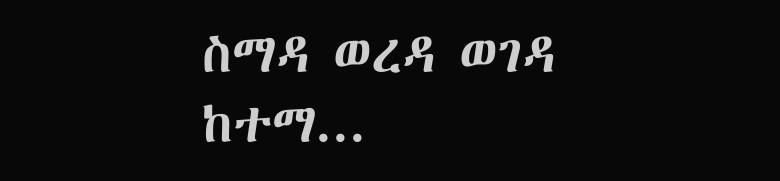ስማዳ ወረዳ ወገዳ ከተማ...